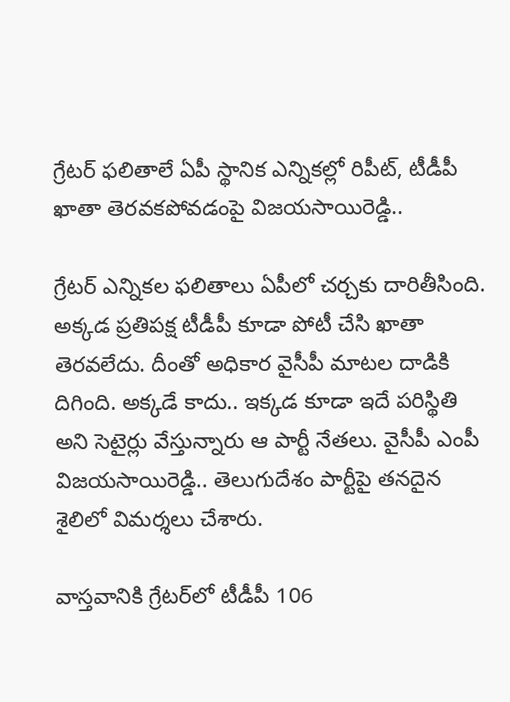గ్రేటర్ ఫలితాలే ఏపీ స్థానిక ఎన్నికల్లో రిపీట్, టీడీపీ ఖాతా తెరవకపోవడంపై విజయసాయిరెడ్డి..

గ్రేటర్ ఎన్నికల ఫలితాలు ఏపీలో చర్చకు దారితీసింది. అక్కడ ప్రతిపక్ష టీడీపీ కూడా పోటీ చేసి ఖాతా తెరవలేదు. దీంతో అధికార వైసీపీ మాటల దాడికి దిగింది. అక్కడే కాదు.. ఇక్కడ కూడా ఇదే పరిస్థితి అని సెటైర్లు వేస్తున్నారు ఆ పార్టీ నేతలు. వైసీపీ ఎంపీ విజయసాయిరెడ్డి.. తెలుగుదేశం పార్టీపై తనదైన శైలిలో విమర్శలు చేశారు.

వాస్తవానికి గ్రేటర్‌లో టీడీపీ 106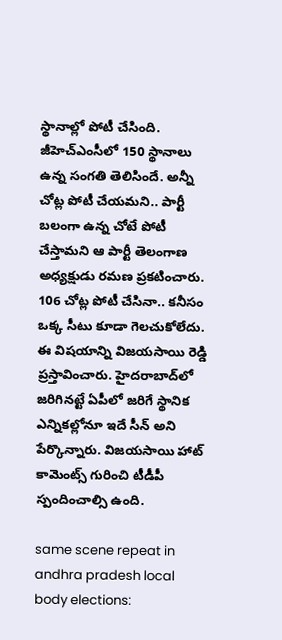స్థానాల్లో పోటీ చేసింది. జీహెచ్ఎంసీలో 150 స్థానాలు ఉన్న సంగతి తెలిసిందే. అన్నీ చోట్ల పోటీ చేయమని.. పార్టీ బలంగా ఉన్న చోటే పోటీ చేస్తామని ఆ పార్టీ తెలంగాణ అధ్యక్షుడు రమణ ప్రకటించారు. 106 చోట్ల పోటీ చేసినా.. కనీసం ఒక్క సీటు కూడా గెలచుకోలేదు. ఈ విషయాన్ని విజయసాయి రెడ్డి ప్రస్తావించారు. హైదరాబాద్‌లో జరిగినట్టే ఏపీలో జరిగే స్థానిక ఎన్నికల్లోనూ ఇదే సీన్ అని పేర్కొన్నారు. విజయసాయి హాట్ కామెంట్స్ గురించి టీడీపీ స్పందించాల్సి ఉంది.

same scene repeat in andhra pradesh local body elections: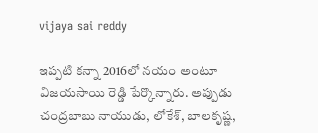vijaya sai reddy

ఇప్పటి కన్నా 2016లో నయం అంటూ విజయసాయి రెడ్డి పేర్కొన్నారు. అప్పుడు చంద్రబాబు నాయుడు, లోకేశ్, బాలకృష్ణ,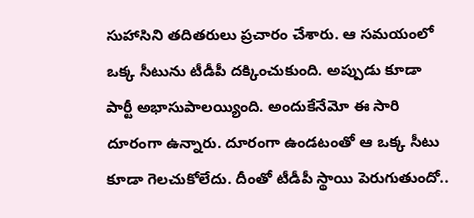సుహాసిని తదితరులు ప్రచారం చేశారు. ఆ సమయంలో ఒక్క సీటును టీడీపీ దక్కించుకుంది. అప్పుడు కూడా పార్టీ అభాసుపాలయ్యింది. అందుకేనేమో ఈ సారి దూరంగా ఉన్నారు. దూరంగా ఉండటంతో ఆ ఒక్క సీటు కూడా గెలచుకోలేదు. దీంతో టీడీపీ స్థాయి పెరుగుతుందో..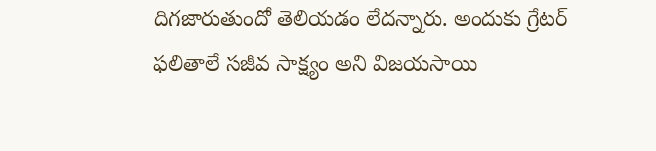దిగజారుతుందో తెలియడం లేదన్నారు. అందుకు గ్రేటర్ ఫలితాలే సజీవ సాక్ష్యం అని విజయసాయి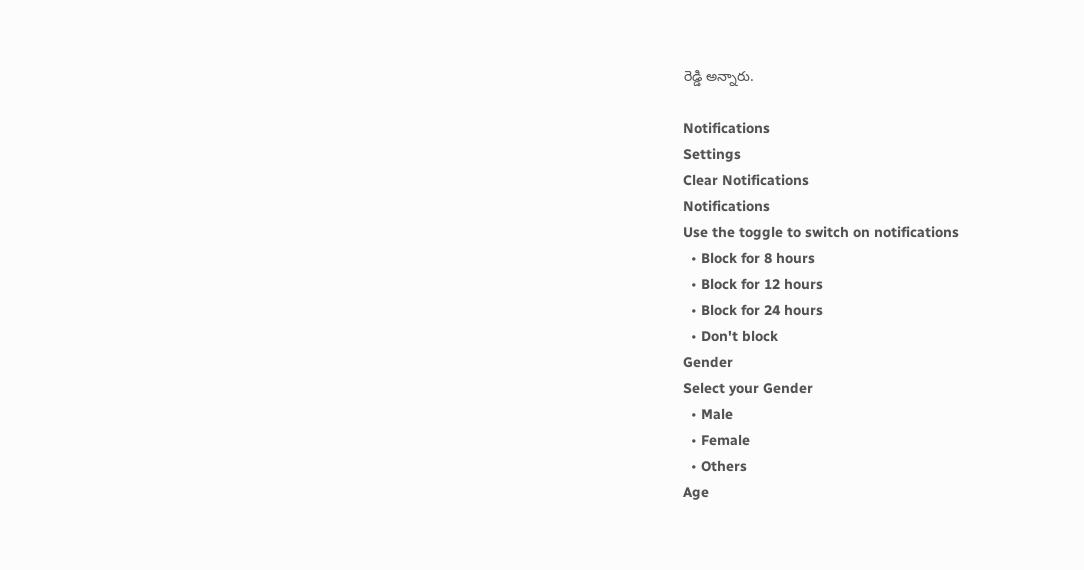రెడ్డి అన్నారు.

Notifications
Settings
Clear Notifications
Notifications
Use the toggle to switch on notifications
  • Block for 8 hours
  • Block for 12 hours
  • Block for 24 hours
  • Don't block
Gender
Select your Gender
  • Male
  • Female
  • Others
Age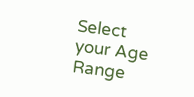Select your Age Range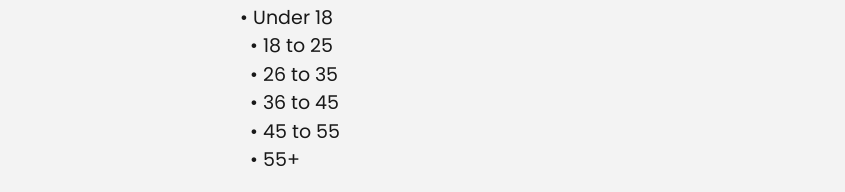• Under 18
  • 18 to 25
  • 26 to 35
  • 36 to 45
  • 45 to 55
  • 55+